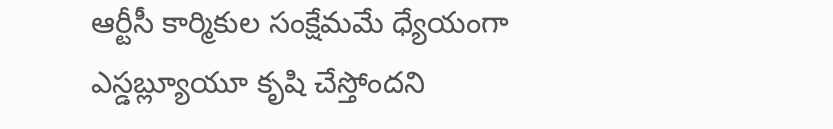ఆర్టీసీ కార్మికుల సంక్షేమమే ధ్యేయంగా ఎస్డబ్ల్యూయూ కృషి చేస్తోందని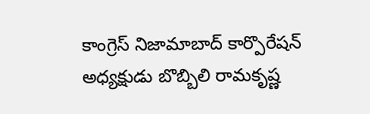కాంగ్రెస్ నిజామాబాద్ కార్పొరేషన్ అధ్యక్షుడు బొబ్బిలి రామకృష్ణ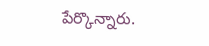పేర్కొన్నారు.